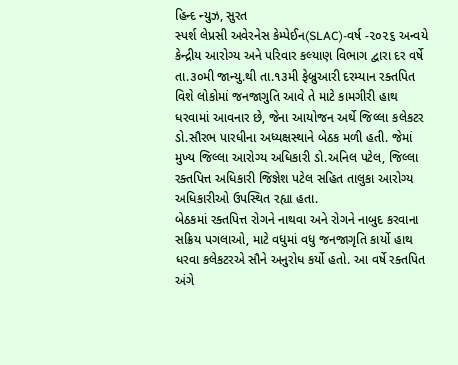હિન્દ ન્યુઝ, સુરત
સ્પર્શ લેપ્રસી અવેરનેસ કેમ્પેઈન(SLAC)-વર્ષ -૨૦૨૬ અન્વયે કેન્દ્રીય આરોગ્ય અને પરિવાર કલ્યાણ વિભાગ દ્વારા દર વર્ષે તા.૩૦મી જાન્યુ.થી તા.૧૩મી ફેબ્રુઆરી દરમ્યાન રક્તપિત વિશે લોકોમાં જનજાગુતિ આવે તે માટે કામગીરી હાથ ધરવામાં આવનાર છે, જેના આયોજન અર્થે જિલ્લા કલેકટર ડો.સૌરભ પારધીના અધ્યક્ષસ્થાને બેઠક મળી હતી. જેમાં મુખ્ય જિલ્લા આરોગ્ય અધિકારી ડો.અનિલ પટેલ, જિલ્લા રક્તપિત્ત અધિકારી જિજ્ઞેશ પટેલ સહિત તાલુકા આરોગ્ય અધિકારીઓ ઉપસ્થિત રહ્યા હતા.
બેઠકમાં રક્તપિત્ત રોગને નાથવા અને રોગને નાબુદ કરવાના સક્રિય પગલાઓ, માટે વધુમાં વધુ જનજાગૃતિ કાર્યો હાથ ધરવા કલેકટરએ સૌને અનુરોધ કર્યો હતો. આ વર્ષે રક્તપિત અંગે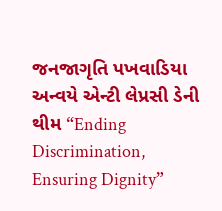જનજાગૃતિ પખવાડિયા અન્વયે એન્ટી લેપ્રસી ડેની થીમ “Ending Discrimination, Ensuring Dignity”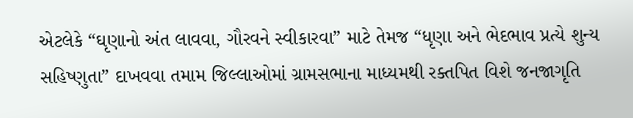એટલેકે “ઘૃણાનો અંત લાવવા, ગૌરવને સ્વીકારવા” માટે તેમજ “ધૃણા અને ભેદભાવ પ્રત્યે શુન્ય સહિષ્ણુતા” દાખવવા તમામ જિલ્લાઓમાં ગ્રામસભાના માધ્યમથી રક્તપિત વિશે જનજાગૃતિ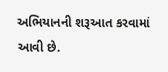અભિયાનની શરૂઆત કરવામાં આવી છે.